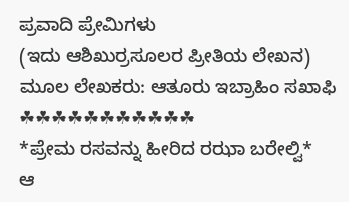ಪ್ರವಾದಿ ಪ್ರೇಮಿಗಳು
(ಇದು ಆಶಿಖುರ್ರಸೂಲರ ಪ್ರೀತಿಯ ಲೇಖನ)
ಮೂಲ ಲೇಖಕರು: ಆತೂರು ಇಬ್ರಾಹಿಂ ಸಖಾಫಿ
☘☘☘☘☘☘☘☘☘☘☘
*ಪ್ರೇಮ ರಸವನ್ನು ಹೀರಿದ ರಝಾ ಬರೇಲ್ವಿ*
ಆ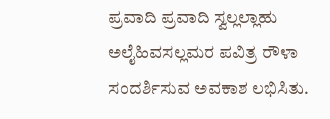ಪ್ರವಾದಿ ಪ್ರವಾದಿ ಸ್ವಲ್ಲಲ್ಲಾಹು ಅಲೈಹಿವಸಲ್ಲಮರ ಪವಿತ್ರ ರೌಳಾ ಸಂದರ್ಶಿಸುವ ಅವಕಾಶ ಲಭಿಸಿತು.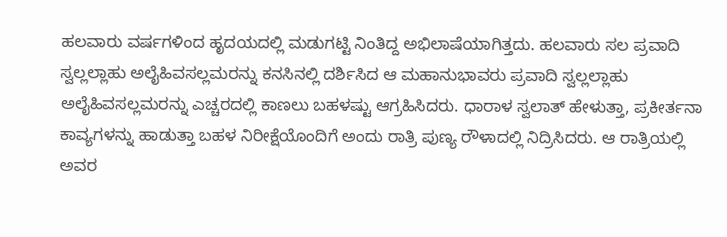ಹಲವಾರು ವರ್ಷಗಳಿಂದ ಹೃದಯದಲ್ಲಿ ಮಡುಗಟ್ಟಿ ನಿಂತಿದ್ದ ಅಭಿಲಾಷೆಯಾಗಿತ್ತದು. ಹಲವಾರು ಸಲ ಪ್ರವಾದಿ ಸ್ವಲ್ಲಲ್ಲಾಹು ಅಲೈಹಿವಸಲ್ಲಮರನ್ನು ಕನಸಿನಲ್ಲಿ ದರ್ಶಿಸಿದ ಆ ಮಹಾನುಭಾವರು ಪ್ರವಾದಿ ಸ್ವಲ್ಲಲ್ಲಾಹು ಅಲೈಹಿವಸಲ್ಲಮರನ್ನು ಎಚ್ಚರದಲ್ಲಿ ಕಾಣಲು ಬಹಳಷ್ಟು ಆಗ್ರಹಿಸಿದರು. ಧಾರಾಳ ಸ್ವಲಾತ್ ಹೇಳುತ್ತಾ, ಪ್ರಕೀರ್ತನಾ ಕಾವ್ಯಗಳನ್ನು ಹಾಡುತ್ತಾ ಬಹಳ ನಿರೀಕ್ಷೆಯೊಂದಿಗೆ ಅಂದು ರಾತ್ರಿ ಪುಣ್ಯ ರೌಳಾದಲ್ಲಿ ನಿದ್ರಿಸಿದರು. ಆ ರಾತ್ರಿಯಲ್ಲಿ ಅವರ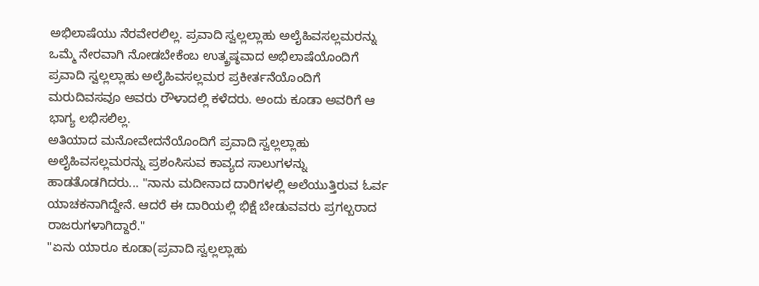ಅಭಿಲಾಷೆಯು ನೆರವೇರಲಿಲ್ಲ. ಪ್ರವಾದಿ ಸ್ವಲ್ಲಲ್ಲಾಹು ಅಲೈಹಿವಸಲ್ಲಮರನ್ನು ಒಮ್ಮೆ ನೇರವಾಗಿ ನೋಡಬೇಕೆಂಬ ಉತ್ಕ್ರಷ್ಠವಾದ ಅಭಿಲಾಷೆಯೊಂದಿಗೆ ಪ್ರವಾದಿ ಸ್ವಲ್ಲಲ್ಲಾಹು ಅಲೈಹಿವಸಲ್ಲಮರ ಪ್ರಕೀರ್ತನೆಯೊಂದಿಗೆ ಮರುದಿವಸವೂ ಅವರು ರೌಳಾದಲ್ಲಿ ಕಳೆದರು. ಅಂದು ಕೂಡಾ ಅವರಿಗೆ ಆ ಭಾಗ್ಯ ಲಭಿಸಲಿಲ್ಲ.
ಅತಿಯಾದ ಮನೋವೇದನೆಯೊಂದಿಗೆ ಪ್ರವಾದಿ ಸ್ವಲ್ಲಲ್ಲಾಹು ಅಲೈಹಿವಸಲ್ಲಮರನ್ನು ಪ್ರಶಂಸಿಸುವ ಕಾವ್ಯದ ಸಾಲುಗಳನ್ನು ಹಾಡತೊಡಗಿದರು... "ನಾನು ಮದೀನಾದ ದಾರಿಗಳಲ್ಲಿ ಅಲೆಯುತ್ತಿರುವ ಓರ್ವ ಯಾಚಕನಾಗಿದ್ದೇನೆ. ಆದರೆ ಈ ದಾರಿಯಲ್ಲಿ ಭಿಕ್ಷೆ ಬೇಡುವವರು ಪ್ರಗಲ್ಬರಾದ ರಾಜರುಗಳಾಗಿದ್ದಾರೆ."
"ಏನು ಯಾರೂ ಕೂಡಾ(ಪ್ರವಾದಿ ಸ್ವಲ್ಲಲ್ಲಾಹು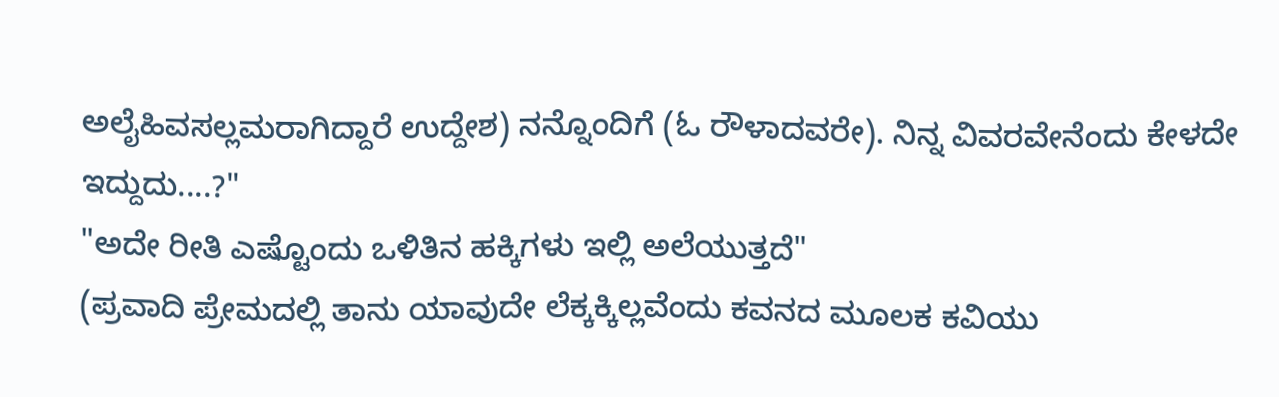ಅಲೈಹಿವಸಲ್ಲಮರಾಗಿದ್ದಾರೆ ಉದ್ದೇಶ) ನನ್ನೊಂದಿಗೆ (ಓ ರೌಳಾದವರೇ). ನಿನ್ನ ವಿವರವೇನೆಂದು ಕೇಳದೇ ಇದ್ದುದು....?"
"ಅದೇ ರೀತಿ ಎಷ್ಟೊಂದು ಒಳಿತಿನ ಹಕ್ಕಿಗಳು ಇಲ್ಲಿ ಅಲೆಯುತ್ತದೆ"
(ಪ್ರವಾದಿ ಪ್ರೇಮದಲ್ಲಿ ತಾನು ಯಾವುದೇ ಲೆಕ್ಕಕ್ಕಿಲ್ಲವೆಂದು ಕವನದ ಮೂಲಕ ಕವಿಯು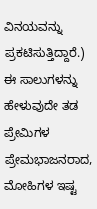ವಿನಯವನ್ನು ಪ್ರಕಟಿಸುತ್ತಿದ್ದಾರೆ.)
ಈ ಸಾಲುಗಳನ್ನು ಹೇಳುವುದೇ ತಡ ಪ್ರೇಮಿಗಳ ಪ್ರೇಮಭಾಜನರಾದ, ಮೋಹಿಗಳ ಇಷ್ಟ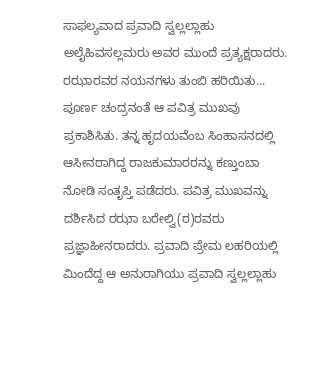ಸಾಫಲ್ಯವಾದ ಪ್ರವಾದಿ ಸ್ವಲ್ಲಲ್ಲಾಹು ಅಲೈಹಿವಸಲ್ಲಮರು ಅವರ ಮುಂದೆ ಪ್ರತ್ಯಕ್ಷರಾದರು. ರಝಾರವರ ನಯನಗಳು ತುಂಬಿ ಹರಿಯಿತು...
ಪೂರ್ಣ ಚಂದ್ರನಂತೆ ಆ ಪವಿತ್ರ ಮುಖವು ಪ್ರಕಾಶಿಸಿತು. ತನ್ನ ಹೃದಯವೆಂಬ ಸಿಂಹಾಸನದಲ್ಲಿ ಆಸೀನರಾಗಿದ್ದ ರಾಜಕುಮಾರರನ್ನು ಕಣ್ತುಂಬಾ ನೋಡಿ ಸಂತೃಪ್ತಿ ಪಡೆದರು. ಪವಿತ್ರ ಮುಖವನ್ನು ದರ್ಶಿಸಿದ ರಝಾ ಬರೇಲ್ವಿ(ರ)ರವರು ಪ್ರಜ್ಞಾಹೀನರಾದರು. ಪ್ರವಾದಿ ಪ್ರೇಮ ಲಹರಿಯಲ್ಲಿ ಮಿಂದೆದ್ದ ಆ ಅನುರಾಗಿಯು ಪ್ರವಾದಿ ಸ್ವಲ್ಲಲ್ಲಾಹು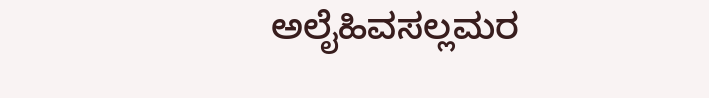ಅಲೈಹಿವಸಲ್ಲಮರ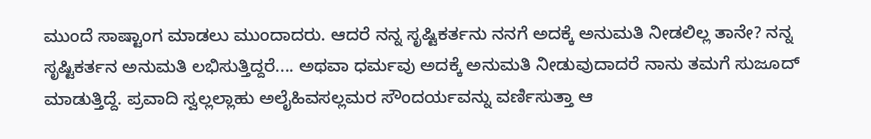ಮುಂದೆ ಸಾಷ್ಟಾಂಗ ಮಾಡಲು ಮುಂದಾದರು. ಆದರೆ ನನ್ನ ಸೃಷ್ಟಿಕರ್ತನು ನನಗೆ ಅದಕ್ಕೆ ಅನುಮತಿ ನೀಡಲಿಲ್ಲ ತಾನೇ? ನನ್ನ ಸೃಷ್ಟಿಕರ್ತನ ಅನುಮತಿ ಲಭಿಸುತ್ತಿದ್ದರೆ.... ಅಥವಾ ಧರ್ಮವು ಅದಕ್ಕೆ ಅನುಮತಿ ನೀಡುವುದಾದರೆ ನಾನು ತಮಗೆ ಸುಜೂದ್ ಮಾಡುತ್ತಿದ್ದೆ. ಪ್ರವಾದಿ ಸ್ವಲ್ಲಲ್ಲಾಹು ಅಲೈಹಿವಸಲ್ಲಮರ ಸೌಂದರ್ಯವನ್ನು ವರ್ಣಿಸುತ್ತಾ ಆ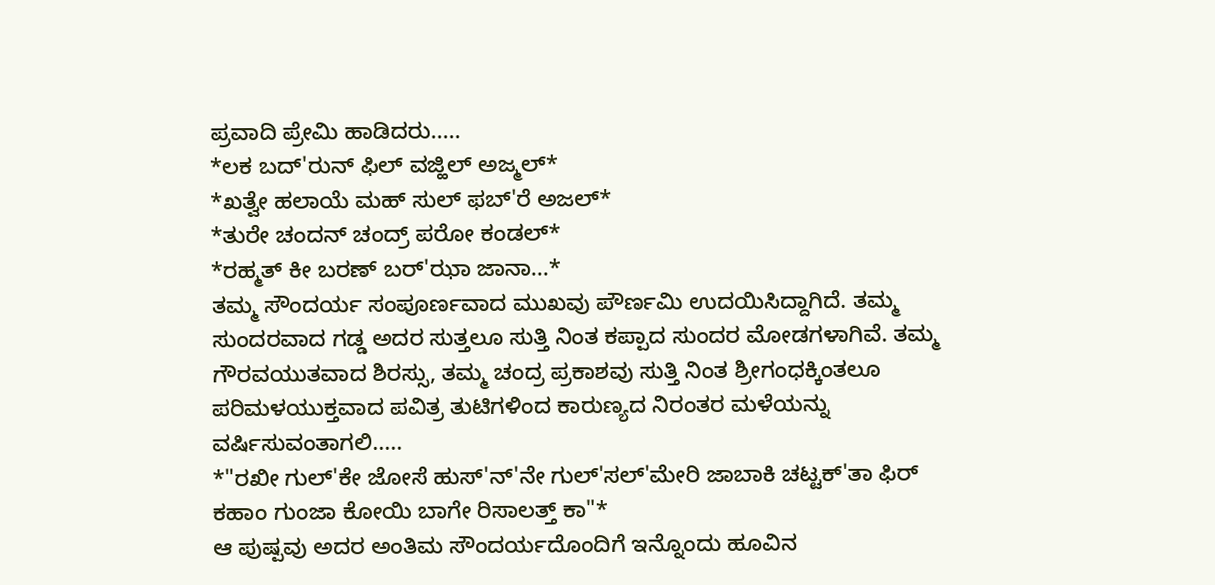ಪ್ರವಾದಿ ಪ್ರೇಮಿ ಹಾಡಿದರು.....
*ಲಕ ಬದ್'ರುನ್ ಫಿಲ್ ವಜ್ಹಿಲ್ ಅಜ್ಮಲ್*
*ಖತ್ವೇ ಹಲಾಯೆ ಮಹ್ ಸುಲ್ ಫಬ್'ರೆ ಅಜಲ್*
*ತುರೇ ಚಂದನ್ ಚಂದ್ರ್ ಪರೋ ಕಂಡಲ್*
*ರಹ್ಮತ್ ಕೀ ಬರಣ್ ಬರ್'ಝಾ ಜಾನಾ...*
ತಮ್ಮ ಸೌಂದರ್ಯ ಸಂಪೂರ್ಣವಾದ ಮುಖವು ಪೌರ್ಣಮಿ ಉದಯಿಸಿದ್ದಾಗಿದೆ. ತಮ್ಮ ಸುಂದರವಾದ ಗಡ್ಡ ಅದರ ಸುತ್ತಲೂ ಸುತ್ತಿ ನಿಂತ ಕಪ್ಪಾದ ಸುಂದರ ಮೋಡಗಳಾಗಿವೆ. ತಮ್ಮ ಗೌರವಯುತವಾದ ಶಿರಸ್ಸು, ತಮ್ಮ ಚಂದ್ರ ಪ್ರಕಾಶವು ಸುತ್ತಿ ನಿಂತ ಶ್ರೀಗಂಧಕ್ಕಿಂತಲೂ ಪರಿಮಳಯುಕ್ತವಾದ ಪವಿತ್ರ ತುಟಿಗಳಿಂದ ಕಾರುಣ್ಯದ ನಿರಂತರ ಮಳೆಯನ್ನು ವರ್ಷಿಸುವಂತಾಗಲಿ.....
*"ರಖೀ ಗುಲ್'ಕೇ ಜೋಸೆ ಹುಸ್'ನ್'ನೇ ಗುಲ್'ಸಲ್'ಮೇರಿ ಜಾಬಾಕಿ ಚಟ್ಟಕ್'ತಾ ಫಿರ್ ಕಹಾಂ ಗುಂಜಾ ಕೋಯಿ ಬಾಗೇ ರಿಸಾಲತ್ತ್ ಕಾ"*
ಆ ಪುಷ್ಪವು ಅದರ ಅಂತಿಮ ಸೌಂದರ್ಯದೊಂದಿಗೆ ಇನ್ನೊಂದು ಹೂವಿನ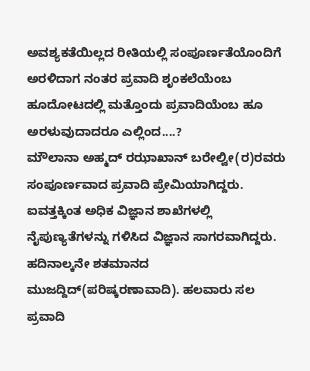ಅವಶ್ಯಕತೆಯಿಲ್ಲದ ರೀತಿಯಲ್ಲಿ ಸಂಪೂರ್ಣತೆಯೊಂದಿಗೆ ಅರಳಿದಾಗ ನಂತರ ಪ್ರವಾದಿ ಶೃಂಕಲೆಯೆಂಬ ಹೂದೋಟದಲ್ಲಿ ಮತ್ತೊಂದು ಪ್ರವಾದಿಯೆಂಬ ಹೂ ಅರಳುವುದಾದರೂ ಎಲ್ಲಿಂದ....?
ಮೌಲಾನಾ ಅಹ್ಮದ್ ರಝಾಖಾನ್ ಬರೇಲ್ವೀ(ರ)ರವರು ಸಂಪೂರ್ಣವಾದ ಪ್ರವಾದಿ ಪ್ರೇಮಿಯಾಗಿದ್ದರು. ಐವತ್ತಕ್ಕಿಂತ ಅಧಿಕ ವಿಜ್ಞಾನ ಶಾಖೆಗಳಲ್ಲಿ ನೈಪುಣ್ಯತೆಗಳನ್ನು ಗಳಿಸಿದ ವಿಜ್ಞಾನ ಸಾಗರವಾಗಿದ್ದರು. ಹದಿನಾಲ್ಕನೇ ಶತಮಾನದ ಮುಜದ್ದಿದ್(ಪರಿಷ್ಕರಣಾವಾದಿ). ಹಲವಾರು ಸಲ ಪ್ರವಾದಿ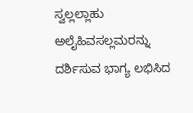ಸ್ವಲ್ಲಲ್ಲಾಹು ಅಲೈಹಿವಸಲ್ಲಮರನ್ನು ದರ್ಶಿಸುವ ಭಾಗ್ಯ ಲಭಿಸಿದ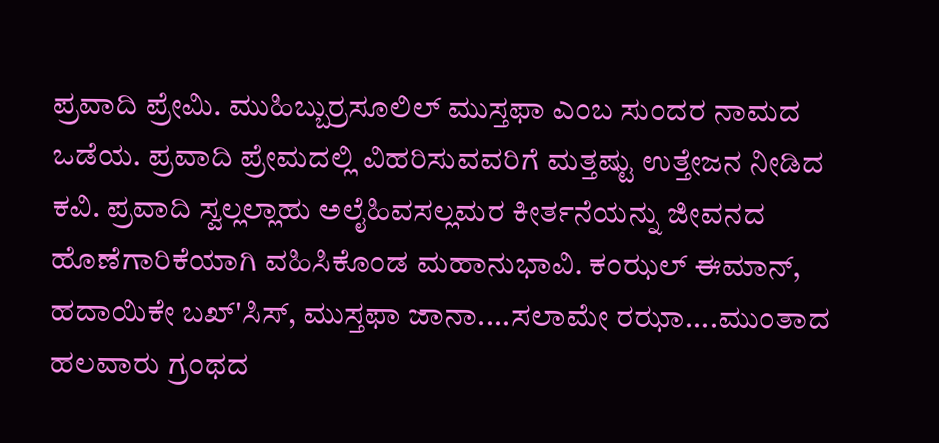ಪ್ರವಾದಿ ಪ್ರೇಮಿ. ಮುಹಿಬ್ಬುರ್ರಸೂಲಿಲ್ ಮುಸ್ತಫಾ ಎಂಬ ಸುಂದರ ನಾಮದ ಒಡೆಯ. ಪ್ರವಾದಿ ಪ್ರೇಮದಲ್ಲಿ ವಿಹರಿಸುವವರಿಗೆ ಮತ್ತಷ್ಟು ಉತ್ತೇಜನ ನೀಡಿದ ಕವಿ. ಪ್ರವಾದಿ ಸ್ವಲ್ಲಲ್ಲಾಹು ಅಲೈಹಿವಸಲ್ಲಮರ ಕೀರ್ತನೆಯನ್ನು ಜೀವನದ ಹೊಣೆಗಾರಿಕೆಯಾಗಿ ವಹಿಸಿಕೊಂಡ ಮಹಾನುಭಾವಿ. ಕಂಝಲ್ ಈಮಾನ್, ಹದಾಯಿಕೇ ಬಖ್'ಸಿಸ್, ಮುಸ್ತಫಾ ಜಾನಾ....ಸಲಾಮೇ ರಝಾ....ಮುಂತಾದ ಹಲವಾರು ಗ್ರಂಥದ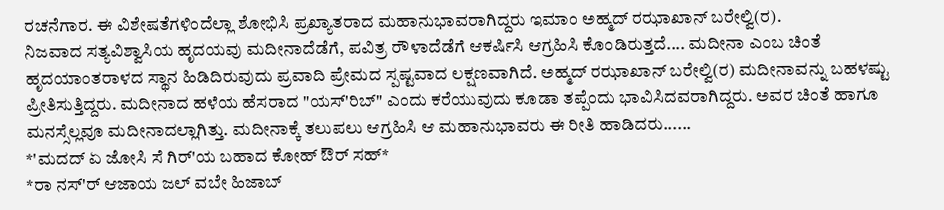ರಚನೆಗಾರ. ಈ ವಿಶೇಷತೆಗಳಿಂದೆಲ್ಲಾ ಶೋಭಿಸಿ ಪ್ರಖ್ಯಾತರಾದ ಮಹಾನುಭಾವರಾಗಿದ್ದರು ಇಮಾಂ ಅಹ್ಮದ್ ರಝಾಖಾನ್ ಬರೇಲ್ವಿ(ರ).
ನಿಜವಾದ ಸತ್ಯವಿಶ್ವಾಸಿಯ ಹೃದಯವು ಮದೀನಾದೆಡೆಗೆ, ಪವಿತ್ರ ರೌಳಾದೆಡೆಗೆ ಆಕರ್ಷಿಸಿ ಆಗ್ರಹಿಸಿ ಕೊಂಡಿರುತ್ತದೆ.... ಮದೀನಾ ಎಂಬ ಚಿಂತೆ ಹೃದಯಾಂತರಾಳದ ಸ್ಥಾನ ಹಿಡಿದಿರುವುದು ಪ್ರವಾದಿ ಪ್ರೇಮದ ಸ್ಪಷ್ಟವಾದ ಲಕ್ಷಣವಾಗಿದೆ. ಅಹ್ಮದ್ ರಝಾಖಾನ್ ಬರೇಲ್ವಿ(ರ) ಮದೀನಾವನ್ನು ಬಹಳಷ್ಟು ಪ್ರೀತಿಸುತ್ತಿದ್ದರು. ಮದೀನಾದ ಹಳೆಯ ಹೆಸರಾದ "ಯಸ್'ರಿಬ್" ಎಂದು ಕರೆಯುವುದು ಕೂಡಾ ತಪ್ಪೆಂದು ಭಾವಿಸಿದವರಾಗಿದ್ದರು. ಅವರ ಚಿಂತೆ ಹಾಗೂ ಮನಸ್ಸೆಲ್ಲವೂ ಮದೀನಾದಲ್ಲಾಗಿತ್ತು. ಮದೀನಾಕ್ಕೆ ತಲುಪಲು ಆಗ್ರಹಿಸಿ ಆ ಮಹಾನುಭಾವರು ಈ ರೀತಿ ಹಾಡಿದರು......
*'ಮದದ್ ಏ ಜೋಸಿ ಸೆ ಗಿರ್'ಯ ಬಹಾದ ಕೋಹ್ ಔರ್ ಸಹ್*
*ರಾ ನಸ್'ರ್ ಆಜಾಯ ಜಲ್ ವಬೇ ಹಿಜಾಬ್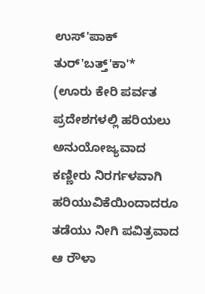ಉಸ್'ಪಾಕ್ ತುರ್'ಬತ್ತ್'ಕಾ'*
(ಊರು ಕೇರಿ ಪರ್ವತ ಪ್ರದೇಶಗಳಲ್ಲಿ ಹರಿಯಲು ಅನುಯೋಜ್ಯವಾದ ಕಣ್ಣೀರು ನಿರರ್ಗಳವಾಗಿ ಹರಿಯುವಿಕೆಯಿಂದಾದರೂ ತಡೆಯು ನೀಗಿ ಪವಿತ್ರವಾದ ಆ ರೌಳಾ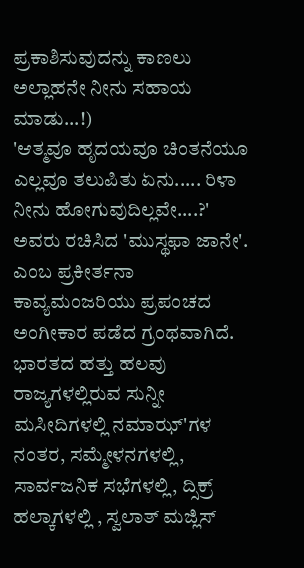ಪ್ರಕಾಶಿಸುವುದನ್ನು ಕಾಣಲು ಅಲ್ಲಾಹನೇ ನೀನು ಸಹಾಯ ಮಾಡು...!)
'ಆತ್ಮವೂ ಹೃದಯವೂ ಚಿಂತನೆಯೂ ಎಲ್ಲವೂ ತಲುಪಿತು ಏನು..... ರಿಳಾ ನೀನು ಹೋಗುವುದಿಲ್ಲವೇ....?'
ಅವರು ರಚಿಸಿದ 'ಮುಸ್ಥಫಾ ಜಾನೇ'. ಎಂಬ ಪ್ರಕೀರ್ತನಾ ಕಾವ್ಯಮಂಜರಿಯು ಪ್ರಪಂಚದ ಅಂಗೀಕಾರ ಪಡೆದ ಗ್ರಂಥವಾಗಿದೆ. ಭಾರತದ ಹತ್ತು ಹಲವು ರಾಜ್ಯಗಳಲ್ಲಿರುವ ಸುನ್ನೀ ಮಸೀದಿಗಳಲ್ಲಿ ನಮಾಝ್'ಗಳ ನಂತರ, ಸಮ್ಮೇಳನಗಳಲ್ಲಿ, ಸಾರ್ವಜನಿಕ ಸಭೆಗಳಲ್ಲಿ, ದ್ಸಿಕ್ರ್ ಹಲ್ಕಾಗಳಲ್ಲಿ , ಸ್ವಲಾತ್ ಮಜ್ಲಿಸ್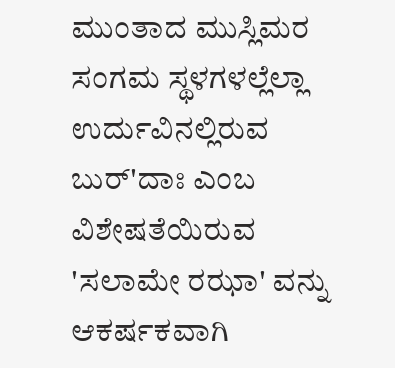ಮುಂತಾದ ಮುಸ್ಲಿಮರ ಸಂಗಮ ಸ್ಥಳಗಳಲ್ಲೆಲ್ಲಾ ಉರ್ದುವಿನಲ್ಲಿರುವ ಬುರ್'ದಾಃ ಎಂಬ ವಿಶೇಷತೆಯಿರುವ 'ಸಲಾಮೇ ರಝಾ' ವನ್ನು ಆಕರ್ಷಕವಾಗಿ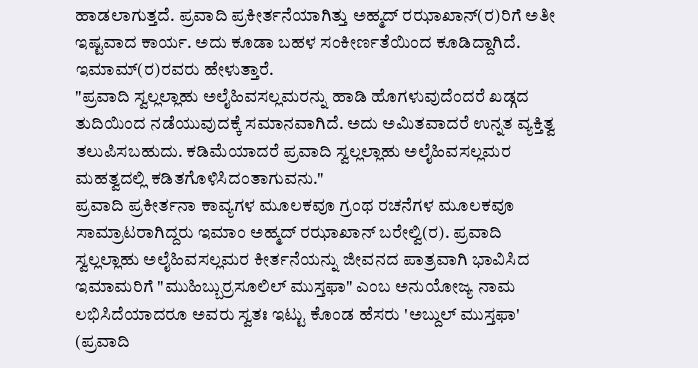ಹಾಡಲಾಗುತ್ತದೆ. ಪ್ರವಾದಿ ಪ್ರಕೀರ್ತನೆಯಾಗಿತ್ತು ಅಹ್ಮದ್ ರಝಾಖಾನ್(ರ)ರಿಗೆ ಅತೀ ಇಷ್ಟವಾದ ಕಾರ್ಯ. ಅದು ಕೂಡಾ ಬಹಳ ಸಂಕೀರ್ಣತೆಯಿಂದ ಕೂಡಿದ್ದಾಗಿದೆ. ಇಮಾಮ್(ರ)ರವರು ಹೇಳುತ್ತಾರೆ.
"ಪ್ರವಾದಿ ಸ್ವಲ್ಲಲ್ಲಾಹು ಅಲೈಹಿವಸಲ್ಲಮರನ್ನು ಹಾಡಿ ಹೊಗಳುವುದೆಂದರೆ ಖಡ್ಗದ ತುದಿಯಿಂದ ನಡೆಯುವುದಕ್ಕೆ ಸಮಾನವಾಗಿದೆ. ಅದು ಅಮಿತವಾದರೆ ಉನ್ನತ ವ್ಯಕ್ತಿತ್ವ ತಲುಪಿಸಬಹುದು. ಕಡಿಮೆಯಾದರೆ ಪ್ರವಾದಿ ಸ್ವಲ್ಲಲ್ಲಾಹು ಅಲೈಹಿವಸಲ್ಲಮರ ಮಹತ್ವದಲ್ಲಿ ಕಡಿತಗೊಳಿಸಿದಂತಾಗುವನು."
ಪ್ರವಾದಿ ಪ್ರಕೀರ್ತನಾ ಕಾವ್ಯಗಳ ಮೂಲಕವೂ ಗ್ರಂಥ ರಚನೆಗಳ ಮೂಲಕವೂ ಸಾಮ್ರಾಟರಾಗಿದ್ದರು ಇಮಾಂ ಅಹ್ಮದ್ ರಝಾಖಾನ್ ಬರೇಲ್ವಿ(ರ). ಪ್ರವಾದಿ ಸ್ವಲ್ಲಲ್ಲಾಹು ಅಲೈಹಿವಸಲ್ಲಮರ ಕೀರ್ತನೆಯನ್ನು ಜೀವನದ ಪಾತ್ರವಾಗಿ ಭಾವಿಸಿದ ಇಮಾಮರಿಗೆ "ಮುಹಿಬ್ಬುರ್ರಸೂಲಿಲ್ ಮುಸ್ತಫಾ" ಎಂಬ ಅನುಯೋಜ್ಯ ನಾಮ ಲಭಿಸಿದೆಯಾದರೂ ಅವರು ಸ್ವತಃ ಇಟ್ಟು ಕೊಂಡ ಹೆಸರು 'ಅಬ್ದುಲ್ ಮುಸ್ತಫಾ' (ಪ್ರವಾದಿ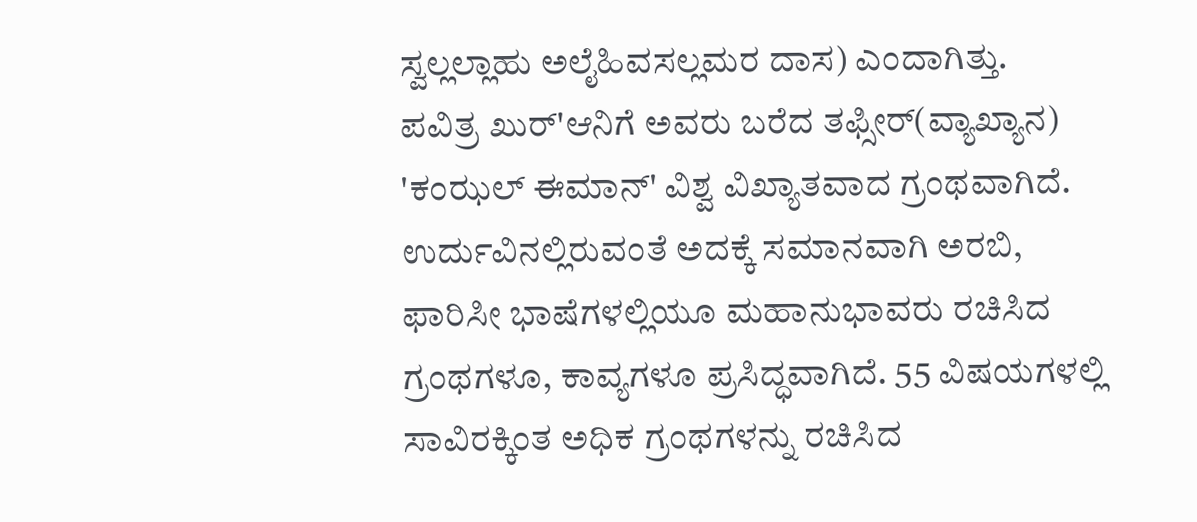ಸ್ವಲ್ಲಲ್ಲಾಹು ಅಲೈಹಿವಸಲ್ಲಮರ ದಾಸ) ಎಂದಾಗಿತ್ತು.
ಪವಿತ್ರ ಖುರ್'ಆನಿಗೆ ಅವರು ಬರೆದ ತಫ್ಸೀರ್(ವ್ಯಾಖ್ಯಾನ) 'ಕಂಝಲ್ ಈಮಾನ್' ವಿಶ್ವ ವಿಖ್ಯಾತವಾದ ಗ್ರಂಥವಾಗಿದೆ. ಉರ್ದುವಿನಲ್ಲಿರುವಂತೆ ಅದಕ್ಕೆ ಸಮಾನವಾಗಿ ಅರಬಿ, ಫಾರಿಸೀ ಭಾಷೆಗಳಲ್ಲಿಯೂ ಮಹಾನುಭಾವರು ರಚಿಸಿದ ಗ್ರಂಥಗಳೂ, ಕಾವ್ಯಗಳೂ ಪ್ರಸಿದ್ಧವಾಗಿದೆ. 55 ವಿಷಯಗಳಲ್ಲಿ ಸಾವಿರಕ್ಕಿಂತ ಅಧಿಕ ಗ್ರಂಥಗಳನ್ನು ರಚಿಸಿದ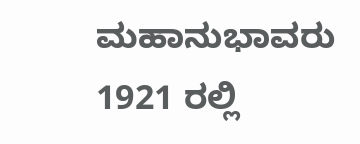ಮಹಾನುಭಾವರು 1921 ರಲ್ಲಿ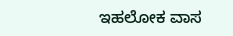ಇಹಲೋಕ ವಾಸ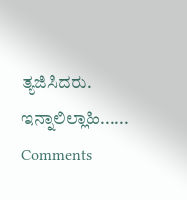ತ್ಯಜಿಸಿದರು. ಇನ್ನಾಲಿಲ್ಲಾಹಿ......
Comments